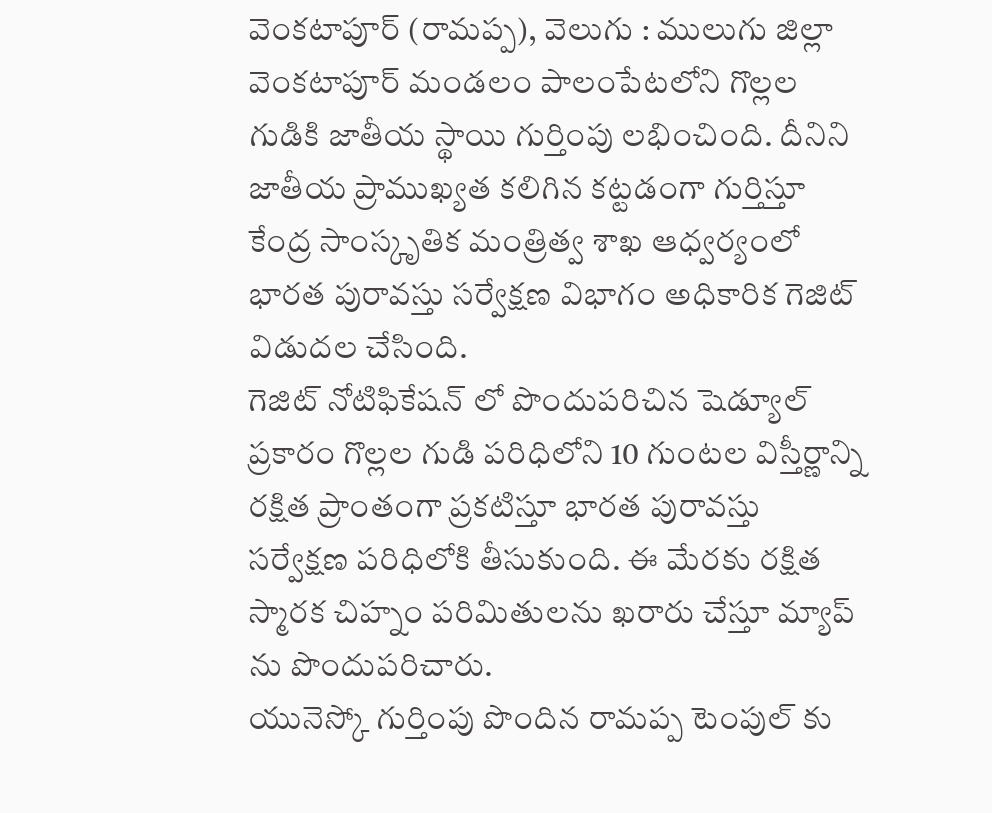వెంకటాపూర్ (రామప్ప), వెలుగు : ములుగు జిల్లా వెంకటాపూర్ మండలం పాలంపేటలోని గొల్లల గుడికి జాతీయ స్థాయి గుర్తింపు లభించింది. దీనిని జాతీయ ప్రాముఖ్యత కలిగిన కట్టడంగా గుర్తిస్తూ కేంద్ర సాంస్కృతిక మంత్రిత్వ శాఖ ఆధ్వర్యంలో భారత పురావస్తు సర్వేక్షణ విభాగం అధికారిక గెజిట్ విడుదల చేసింది.
గెజిట్ నోటిఫికేషన్ లో పొందుపరిచిన షెడ్యూల్ ప్రకారం గొల్లల గుడి పరిధిలోని 10 గుంటల విస్తీర్ణాన్ని రక్షిత ప్రాంతంగా ప్రకటిస్తూ భారత పురావస్తు సర్వేక్షణ పరిధిలోకి తీసుకుంది. ఈ మేరకు రక్షిత స్మారక చిహ్నం పరిమితులను ఖరారు చేస్తూ మ్యాప్ ను పొందుపరిచారు.
యునెస్కో గుర్తింపు పొందిన రామప్ప టెంపుల్ కు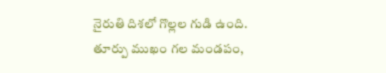నైరుతి దిశలో గొల్లల గుడి ఉంది. తూర్పు ముఖం గల మండపం,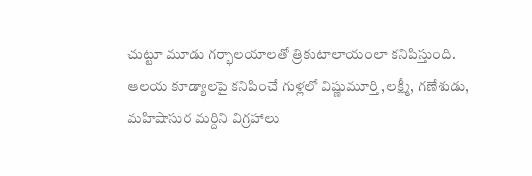చుట్టూ మూడు గర్భాలయాలతో త్రికుటాలాయంలా కనిపిస్తుంది. ఆలయ కూడ్యాలపై కనిపించే గుళ్లలో విష్ణుమూర్తి ,లక్ష్మీ, గణేశుడు, మహిషాసుర మర్దిని విగ్రహాలు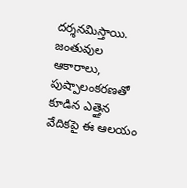దర్శనమిస్తాయి. జంతువుల ఆకారాలు, పుష్పాలంకరణతో కూడిన ఎత్తైన వేదికపై ఈ ఆలయం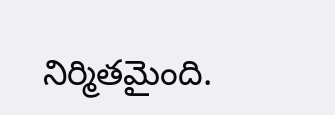నిర్మితమైంది.